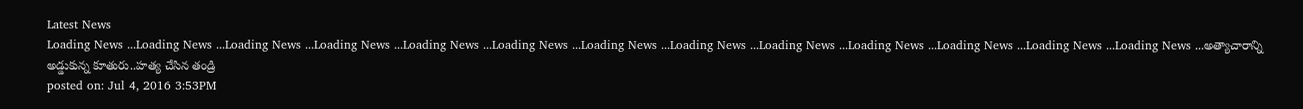Latest News
Loading News ...Loading News ...Loading News ...Loading News ...Loading News ...Loading News ...Loading News ...Loading News ...Loading News ...Loading News ...Loading News ...Loading News ...Loading News ...అత్యాచారాన్ని అడ్డుకున్న కూతురు..హత్య చేసిన తండ్రి
posted on: Jul 4, 2016 3:53PM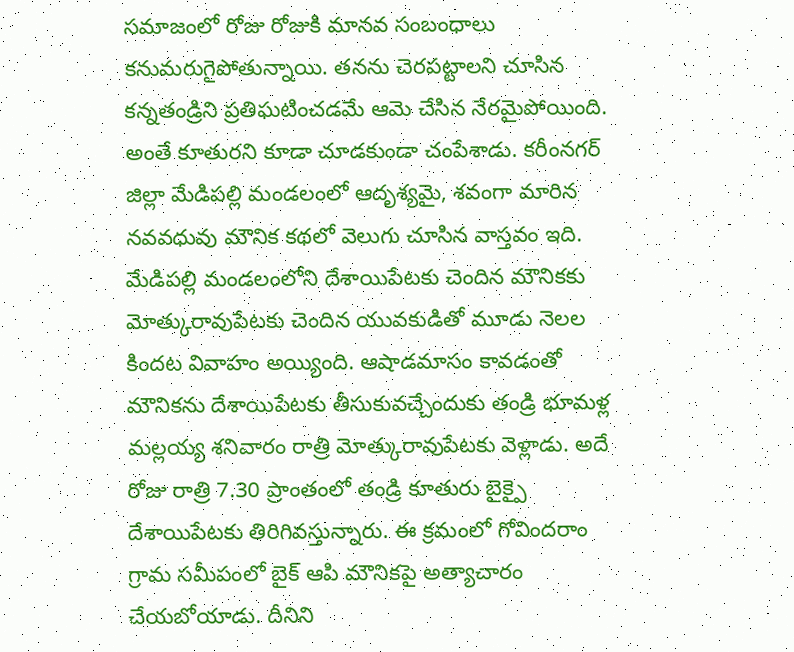సమాజంలో రోజు రోజుకి మానవ సంబంధాలు కనుమరుగైపోతున్నాయి. తనను చెరపట్టాలని చూసిన కన్నతండ్రిని ప్రతిఘటించడమే ఆమె చేసిన నేరమైపోయింది. అంతే కూతురని కూడా చూడకుండా చంపేశాడు. కరీంనగర్ జిల్లా మేడిపల్లి మండలంలో ఆదృశ్యమై, శవంగా మారిన నవవధువు మౌనిక కథలో వెలుగు చూసిన వాస్తవం ఇది. మేడిపల్లి మండలంలోని దేశాయిపేటకు చెందిన మౌనికకు మోత్కురావుపేటకు చెందిన యువకుడితో మూడు నెలల కిందట వివాహం అయ్యింది. ఆషాడమాసం కావడంతో మౌనికను దేశాయిపేటకు తీసుకువచ్చేందుకు తండ్రి భూమళ్ల మల్లయ్య శనివారం రాత్రి మోత్కురావుపేటకు వెళ్లాడు. అదే రోజు రాత్రి 7.30 ప్రాంతంలో తండ్రి కూతురు బైక్పై దేశాయిపేటకు తిరిగివస్తున్నారు. ఈ క్రమంలో గోవిందరాం గ్రామ సమీపంలో బైక్ ఆపి మౌనికపై అత్యాచారం చేయబోయాడు. దీనిని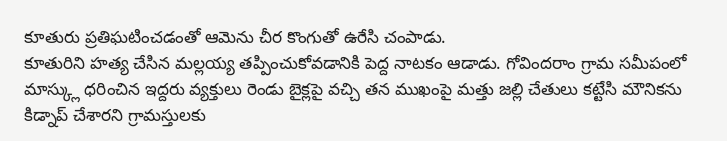కూతురు ప్రతిఘటించడంతో ఆమెను చీర కొంగుతో ఉరేసి చంపాడు.
కూతురిని హత్య చేసిన మల్లయ్య తప్పించుకోవడానికి పెద్ద నాటకం ఆడాడు. గోవిందరాం గ్రామ సమీపంలో మాస్క్లు ధరించిన ఇద్దరు వ్యక్తులు రెండు బైక్లపై వచ్చి తన ముఖంపై మత్తు జల్లి చేతులు కట్టేసి మౌనికను కిడ్నాప్ చేశారని గ్రామస్తులకు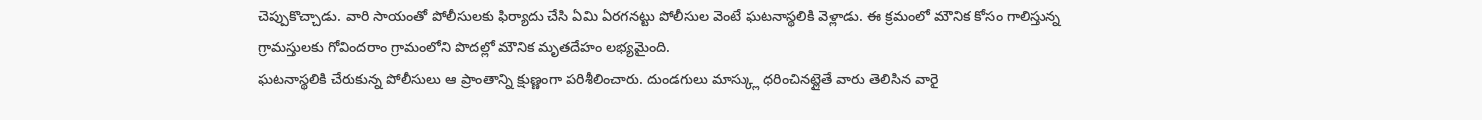చెప్పుకొచ్చాడు. వారి సాయంతో పోలీసులకు ఫిర్యాదు చేసి ఏమి ఏరగనట్టు పోలీసుల వెంటే ఘటనాస్థలికి వెళ్లాడు. ఈ క్రమంలో మౌనిక కోసం గాలిస్తున్న గ్రామస్తులకు గోవిందరాం గ్రామంలోని పొదల్లో మౌనిక మృతదేహం లభ్యమైంది.
ఘటనాస్థలికి చేరుకున్న పోలీసులు ఆ ప్రాంతాన్ని క్షుణ్ణంగా పరిశీలించారు. దుండగులు మాస్క్లు ధరించినట్లైతే వారు తెలిసిన వారై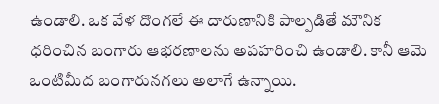ఉండాలి. ఒక వేళ దొంగలే ఈ దారుణానికి పాల్పడితే మౌనిక ధరించిన బంగారు ఆభరణాలను అపహరించి ఉండాలి. కానీ ఆమె ఒంటిమీద బంగారునగలు అలాగే ఉన్నాయి.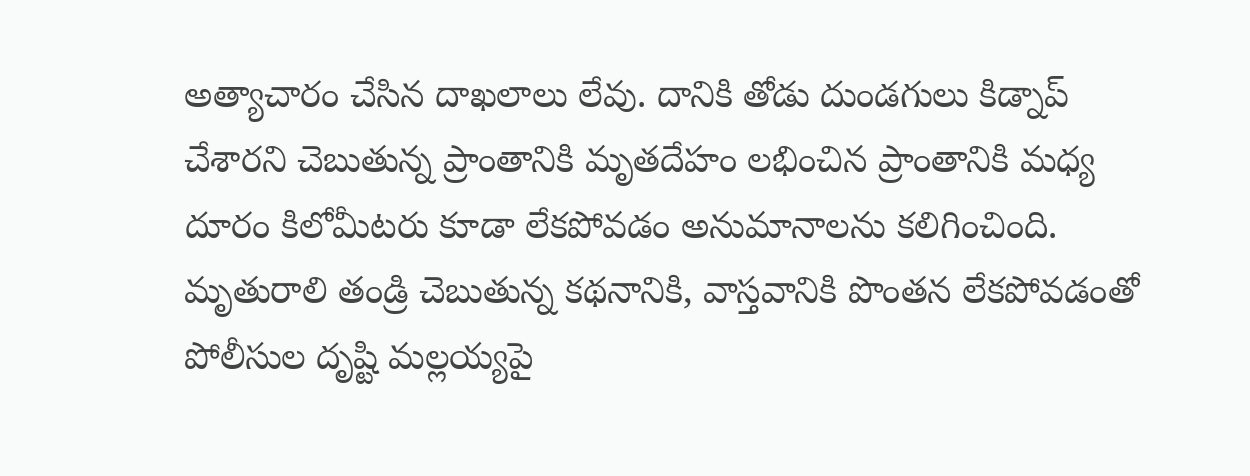అత్యాచారం చేసిన దాఖలాలు లేవు. దానికి తోడు దుండగులు కిడ్నాప్ చేశారని చెబుతున్న ప్రాంతానికి మృతదేహం లభించిన ప్రాంతానికి మధ్య దూరం కిలోమీటరు కూడా లేకపోవడం అనుమానాలను కలిగించింది. మృతురాలి తండ్రి చెబుతున్న కథనానికి, వాస్తవానికి పొంతన లేకపోవడంతో పోలీసుల దృష్టి మల్లయ్యపై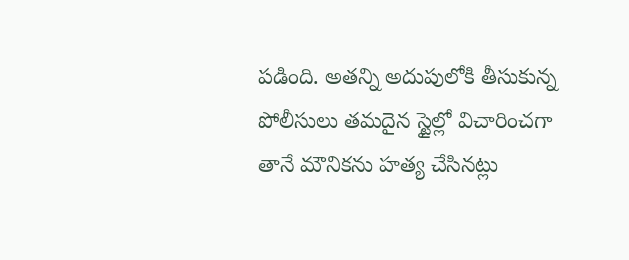పడింది. అతన్ని అదుపులోకి తీసుకున్న పోలీసులు తమదైన స్టైల్లో విచారించగా తానే మౌనికను హత్య చేసినట్లు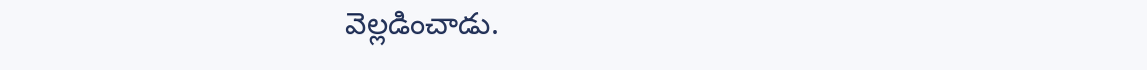వెల్లడించాడు.